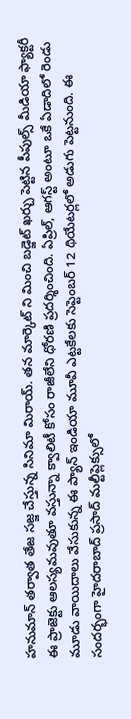హనుమాన్ తర్వాత తేజ సజ్జ చేస్తున్న సినిమా మిరాయ్. తన మార్కెట్ ని మించి బడ్జెట్ ఖర్చు పెట్టిన పీపుల్స్ మీడియా ఫ్యాక్టరీ ఈ ప్రాజెక్టు ఆలస్యమవుతూ వస్తున్నా క్వాలిటీ కోసం రాజీలేని ధోరణి ప్రదర్శించింది. ఏప్రిల్, ఆగస్ట్ అంటూ ఒకే ఏడాదిలో రెండు మూడు వాయిదాలు వేసుకున్న ఈ ప్యాన్ ఇండియా మూవీ ఎట్టకేలకు సెప్టెంబర్ 12 థియేటర్లలో అడుగు పెట్టనుంది. ఈ సందర్భంగా హైదరాబాద్ ప్రసాద్ మల్టీప్లెక్సులో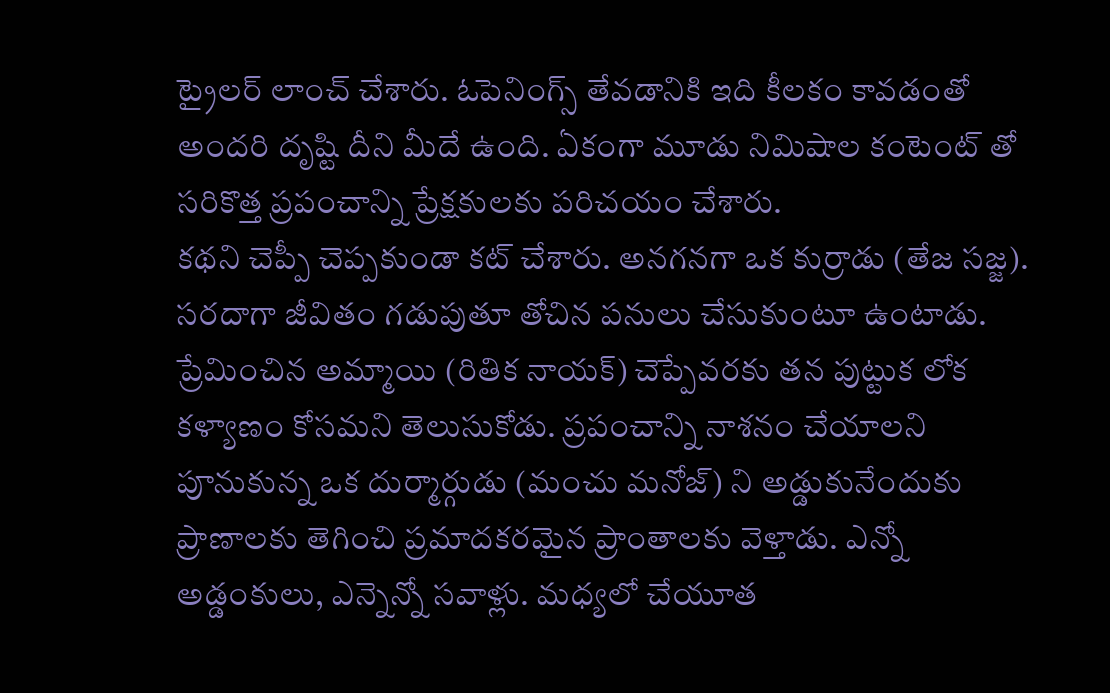ట్రైలర్ లాంచ్ చేశారు. ఓపెనింగ్స్ తేవడానికి ఇది కీలకం కావడంతో అందరి దృష్టి దీని మీదే ఉంది. ఏకంగా మూడు నిమిషాల కంటెంట్ తో సరికొత్త ప్రపంచాన్ని ప్రేక్షకులకు పరిచయం చేశారు.
కథని చెప్పీ చెప్పకుండా కట్ చేశారు. అనగనగా ఒక కుర్రాడు (తేజ సజ్జ). సరదాగా జీవితం గడుపుతూ తోచిన పనులు చేసుకుంటూ ఉంటాడు. ప్రేమించిన అమ్మాయి (రితిక నాయక్) చెప్పేవరకు తన పుట్టుక లోక కళ్యాణం కోసమని తెలుసుకోడు. ప్రపంచాన్ని నాశనం చేయాలని పూనుకున్న ఒక దుర్మార్గుడు (మంచు మనోజ్) ని అడ్డుకునేందుకు ప్రాణాలకు తెగించి ప్రమాదకరమైన ప్రాంతాలకు వెళ్తాడు. ఎన్నో అడ్డంకులు, ఎన్నెన్నో సవాళ్లు. మధ్యలో చేయూత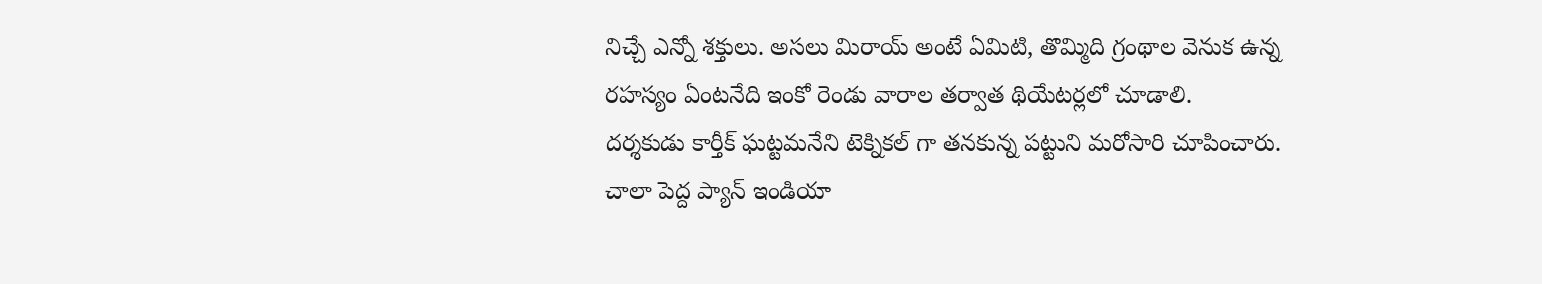నిచ్చే ఎన్నో శక్తులు. అసలు మిరాయ్ అంటే ఏమిటి, తొమ్మిది గ్రంథాల వెనుక ఉన్న రహస్యం ఏంటనేది ఇంకో రెండు వారాల తర్వాత థియేటర్లలో చూడాలి.
దర్శకుడు కార్తీక్ ఘట్టమనేని టెక్నికల్ గా తనకున్న పట్టుని మరోసారి చూపించారు. చాలా పెద్ద ప్యాన్ ఇండియా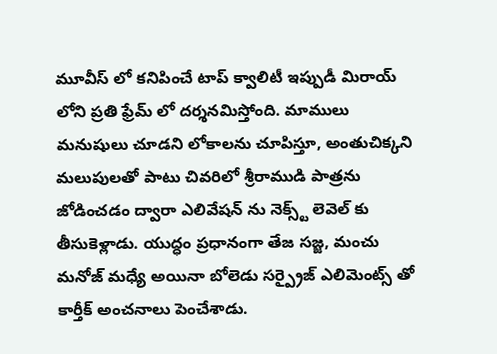మూవీస్ లో కనిపించే టాప్ క్వాలిటీ ఇప్పుడీ మిరాయ్ లోని ప్రతి ఫ్రేమ్ లో దర్శనమిస్తోంది. మాములు మనుషులు చూడని లోకాలను చూపిస్తూ, అంతుచిక్కని మలుపులతో పాటు చివరిలో శ్రీరాముడి పాత్రను జోడించడం ద్వారా ఎలివేషన్ ను నెక్స్ట్ లెవెల్ కు తీసుకెళ్లాడు. యుద్ధం ప్రధానంగా తేజ సజ్జ, మంచు మనోజ్ మధ్యే అయినా బోలెడు సర్ప్రైజ్ ఎలిమెంట్స్ తో కార్తీక్ అంచనాలు పెంచేశాడు.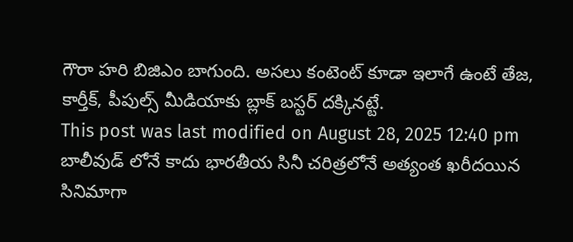గౌరా హరి బిజిఎం బాగుంది. అసలు కంటెంట్ కూడా ఇలాగే ఉంటే తేజ, కార్తీక్, పీపుల్స్ మీడియాకు బ్లాక్ బస్టర్ దక్కినట్టే.
This post was last modified on August 28, 2025 12:40 pm
బాలీవుడ్ లోనే కాదు భారతీయ సినీ చరిత్రలోనే అత్యంత ఖరీదయిన సినిమాగా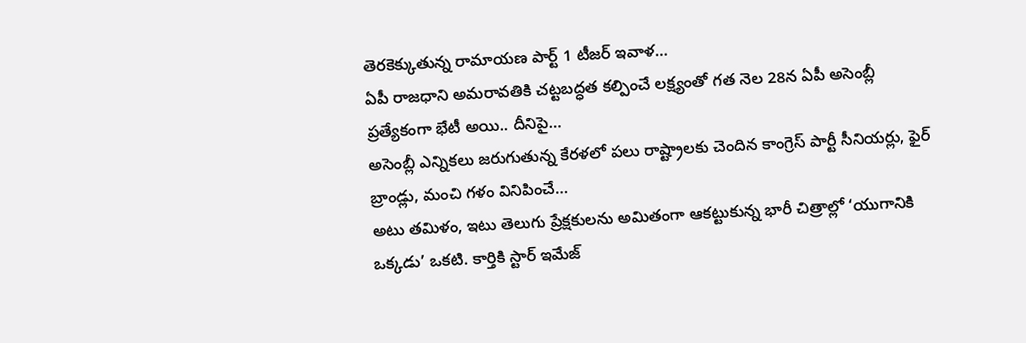తెరకెక్కుతున్న రామాయణ పార్ట్ 1 టీజర్ ఇవాళ…
ఏపీ రాజధాని అమరావతికి చట్టబద్ధత కల్పించే లక్ష్యంతో గత నెల 28న ఏపీ అసెంబ్లీ ప్రత్యేకంగా భేటీ అయి.. దీనిపై…
అసెంబ్లీ ఎన్నికలు జరుగుతున్న కేరళలో పలు రాష్ట్రాలకు చెందిన కాంగ్రెస్ పార్టీ సీనియర్లు, ఫైర్ బ్రాండ్లు, మంచి గళం వినిపించే…
అటు తమిళం, ఇటు తెలుగు ప్రేక్షకులను అమితంగా ఆకట్టుకున్న భారీ చిత్రాల్లో ‘యుగానికి ఒక్కడు’ ఒకటి. కార్తికి స్టార్ ఇమేజ్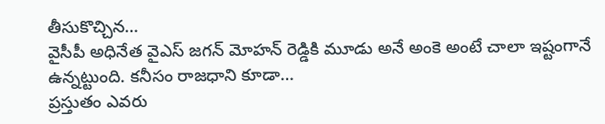తీసుకొచ్చిన…
వైసీపీ అధినేత వైఎస్ జగన్ మోహన్ రెడ్డికి మూడు అనే అంకె అంటే చాలా ఇష్టంగానే ఉన్నట్టుంది. కనీసం రాజధాని కూడా…
ప్రస్తుతం ఎవరు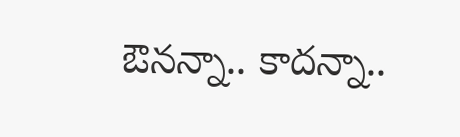ఔనన్నా.. కాదన్నా..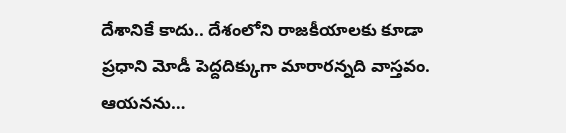దేశానికే కాదు.. దేశంలోని రాజకీయాలకు కూడా ప్రధాని మోడీ పెద్దదిక్కుగా మారారన్నది వాస్తవం. ఆయనను…